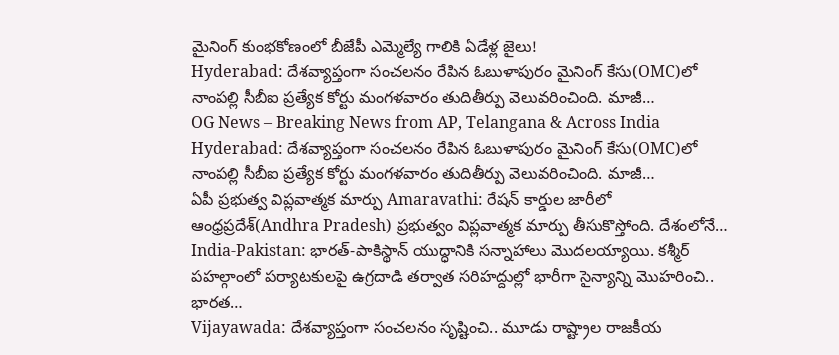మైనింగ్ కుంభకోణంలో బీజేపీ ఎమ్మెల్యే గాలికి ఏడేళ్ల జైలు!
Hyderabad: దేశవ్యాప్తంగా సంచలనం రేపిన ఓబుళాపురం మైనింగ్ కేసు(OMC)లో నాంపల్లి సీబీఐ ప్రత్యేక కోర్టు మంగళవారం తుదితీర్పు వెలువరించింది. మాజీ…
OG News – Breaking News from AP, Telangana & Across India
Hyderabad: దేశవ్యాప్తంగా సంచలనం రేపిన ఓబుళాపురం మైనింగ్ కేసు(OMC)లో నాంపల్లి సీబీఐ ప్రత్యేక కోర్టు మంగళవారం తుదితీర్పు వెలువరించింది. మాజీ…
ఏపీ ప్రభుత్వ విప్లవాత్మక మార్పు Amaravathi: రేషన్ కార్డుల జారీలో ఆంధ్రప్రదేశ్(Andhra Pradesh) ప్రభుత్వం విప్లవాత్మక మార్పు తీసుకొస్తోంది. దేశంలోనే…
India-Pakistan: భారత్-పాకిస్థాన్ యుద్ధానికి సన్నాహాలు మొదలయ్యాయి. కశ్మీర్ పహల్గాంలో పర్యాటకులపై ఉగ్రదాడి తర్వాత సరిహద్దుల్లో భారీగా సైన్యాన్ని మొహరించి.. భారత…
Vijayawada: దేశవ్యాప్తంగా సంచలనం సృష్టించి.. మూడు రాష్ట్రాల రాజకీయ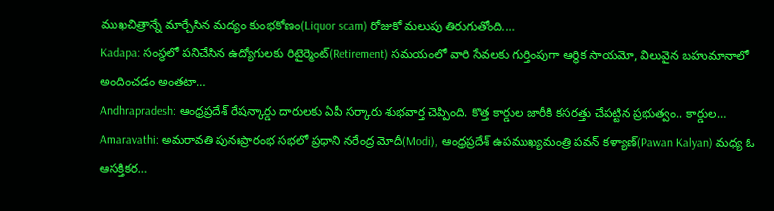ముఖచిత్రాన్నే మార్చేసిన మద్యం కుంభకోణం(Liquor scam) రోజుకో మలుపు తిరుగుతోంది.…
Kadapa: సంస్థలో పనిచేసిన ఉద్యోగులకు రిటైర్మెంట్(Retirement) సమయంలో వారి సేవలకు గుర్తింపుగా ఆర్థిక సాయమో, విలువైన బహుమానాలో అందించడం అంతటా…
Andhrapradesh: ఆంధ్రప్రదేశ్ రేషన్కార్డు దారులకు ఏపీ సర్కారు శుభవార్త చెప్పింది. కొత్త కార్డుల జారీకి కసరత్తు చేపట్టిన ప్రభుత్వం.. కార్డుల…
Amaravathi: అమరావతి పునఃప్రారంభ సభలో ప్రధాని నరేంద్ర మోదీ(Modi), ఆంధ్రప్రదేశ్ ఉపముఖ్యమంత్రి పవన్ కళ్యాణ్(Pawan Kalyan) మధ్య ఓ ఆసక్తికర…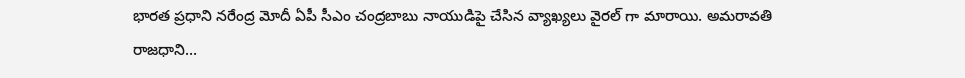భారత ప్రధాని నరేంద్ర మోదీ ఏపీ సీఎం చంద్రబాబు నాయుడిపై చేసిన వ్యాఖ్యలు వైరల్ గా మారాయి. అమరావతి రాజధాని…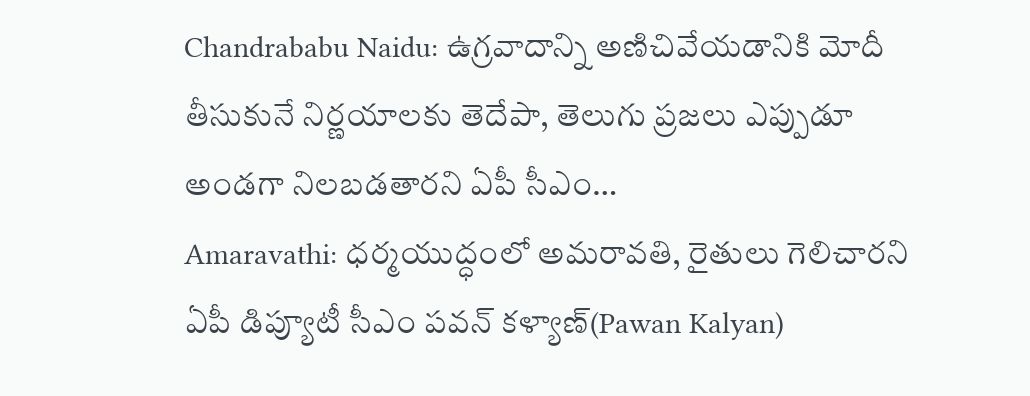Chandrababu Naidu: ఉగ్రవాదాన్ని అణిచివేయడానికి మోదీ తీసుకునే నిర్ణయాలకు తెదేపా, తెలుగు ప్రజలు ఎప్పుడూ అండగా నిలబడతారని ఏపీ సీఎం…
Amaravathi: ధర్మయుద్ధంలో అమరావతి, రైతులు గెలిచారని ఏపీ డిప్యూటీ సీఎం పవన్ కళ్యాణ్(Pawan Kalyan)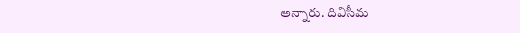అన్నారు. దివిసీమ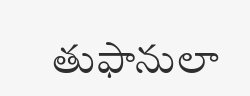తుఫానులా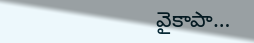వైకాపా…